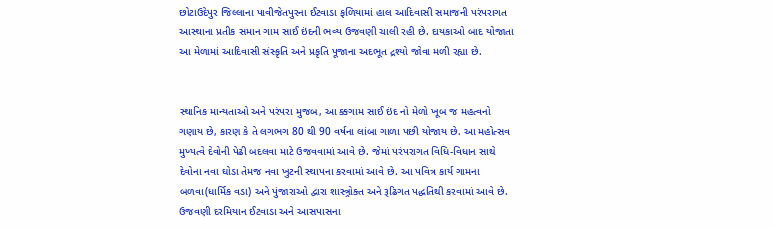છોટાઉદેપુર જિલ્લાના પાવીજેતપુરના ઈટવાડા ફળિયામાં હાલ આદિવાસી સમાજની પરંપરાગત આસ્થાના પ્રતીક સમાન ગામ સાઈ ઇંદની ભવ્ય ઉજવણી ચાલી રહી છે. દાયકાઓ બાદ યોજાતા આ મેળામાં આદિવાસી સંસ્કૃતિ અને પ્રકૃતિ પૂજાના અદભૂત દ્રશ્યો જોવા મળી રહ્યા છે.


સ્થાનિક માન્યતાઓ અને પરંપરા મુજબ, આ ક્કગામ સાઈ ઇંદ નો મેળો ખૂબ જ મહત્વનો ગણાય છે, કારણ કે તે લગભગ 80 થી 90 વર્ષના લાંબા ગાળા પછી યોજાય છે. આ મહોત્સવ મુખ્યત્વે દેવોની પેઢી બદલવા માટે ઉજવવામાં આવે છે. જેમાં પરંપરાગત વિધિ-વિધાન સાથે દેવોના નવા ઘોડા તેમજ નવા ખુટની સ્થાપના કરવામાં આવે છે. આ પવિત્ર કાર્ય ગામના બળવા(ધાર્મિક વડા) અને પુંજારાઓ દ્વારા શાસ્ત્ર્રોક્ત અને રૂઢિગત પદ્ધતિથી કરવામાં આવે છે. ઉજવણી દરમિયાન ઈટવાડા અને આસપાસના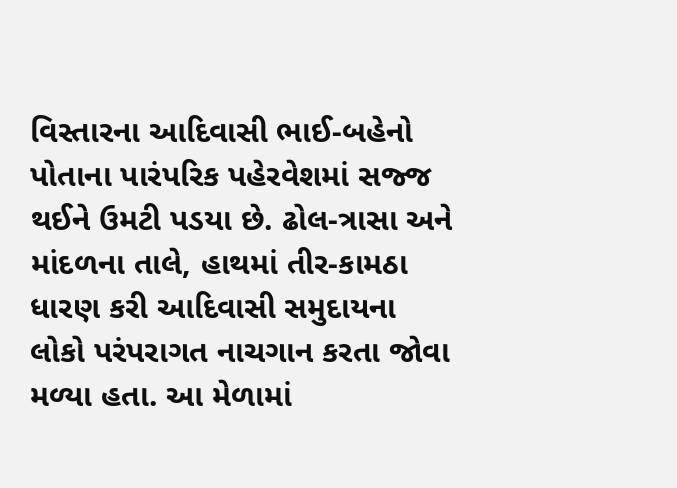વિસ્તારના આદિવાસી ભાઈ-બહેનો પોતાના પારંપરિક પહેરવેશમાં સજ્જ થઈને ઉમટી પડયા છે. ઢોલ-ત્રાસા અને માંદળના તાલે, હાથમાં તીર-કામઠા ધારણ કરી આદિવાસી સમુદાયના લોકો પરંપરાગત નાચગાન કરતા જોવા મળ્યા હતા. આ મેળામાં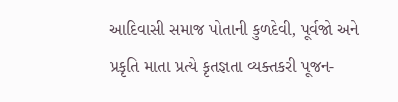આદિવાસી સમાજ પોતાની કુળદેવી, પૂર્વજો અને પ્રકૃતિ માતા પ્રત્યે કૃતજ્ઞતા વ્યક્તકરી પૂજન-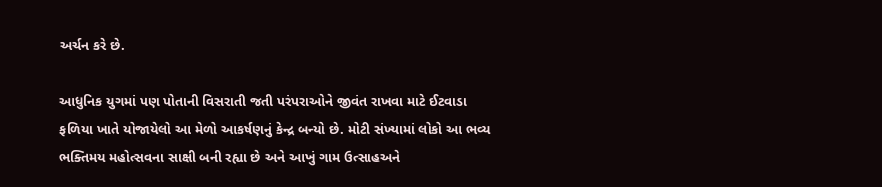અર્ચન કરે છે.

આધુનિક યુગમાં પણ પોતાની વિસરાતી જતી પરંપરાઓને જીવંત રાખવા માટે ઈટવાડા ફળિયા ખાતે યોજાયેલો આ મેળો આકર્ષણનું કેન્દ્ર બન્યો છે. મોટી સંખ્યામાં લોકો આ ભવ્ય ભક્તિમય મહોત્સવના સાક્ષી બની રહ્યા છે અને આખું ગામ ઉત્સાહઅને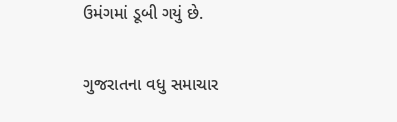ઉમંગમાં ડૂબી ગયું છે.

ગુજરાતના વધુ સમાચાર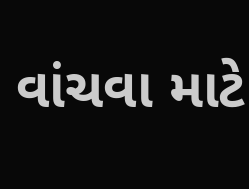વાંચવા માટે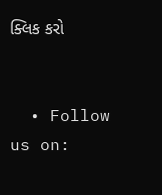ક્લિક કરો


  • Follow us on: